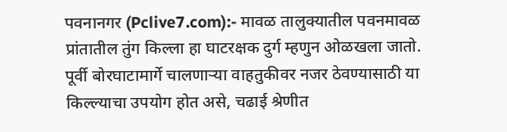पवनानगर (Pclive7.com):- मावळ तालुक्यातील पवनमावळ प्रांतातील तुंग किल्ला हा घाटरक्षक दुर्ग म्हणुन ओळखला जातो. पूर्वी बोरघाटामार्गे चालणाऱ्या वाहतुकीवर नजर ठेवण्यासाठी या किल्ल्याचा उपयोग होत असे, चढाई श्रेणीत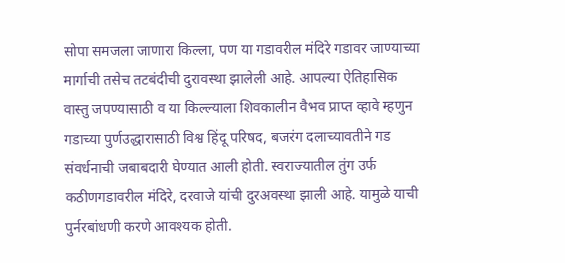सोपा समजला जाणारा किल्ला, पण या गडावरील मंदिरे गडावर जाण्याच्या मार्गाची तसेच तटबंदीची दुरावस्था झालेली आहे. आपल्या ऐतिहासिक वास्तु जपण्यासाठी व या किल्ल्याला शिवकालीन वैभव प्राप्त व्हावे म्हणुन गडाच्या पुर्णउद्धारासाठी विश्व हिंदू परिषद, बजरंग दलाच्यावतीने गड संवर्धनाची जबाबदारी घेण्यात आली होती. स्वराज्यातील तुंग उर्फ कठीणगडावरील मंदिरे, दरवाजे यांची दुरअवस्था झाली आहे. यामुळे याची पुर्नरबांधणी करणे आवश्यक होती.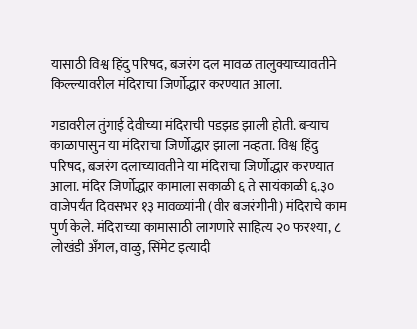यासाठी विश्व हिंदु परिषद, बजरंग दल मावळ तालुक्याच्यावतीने किल्ल्यावरील मंदिराचा जिर्णोद्धार करण्यात आला.

गडावरील तुंगाई देवीच्या मंदिराची पडझड झाली होती. बऱ्याच काळापासुन या मंदिराचा जिर्णोद्धार झाला नव्हता. विश्व हिंदु परिषद, बजरंग दलाच्यावतीने या मंदिराचा जिर्णोद्धार करण्यात आला. मंदिर जिर्णोद्धार कामाला सकाळी ६ ते सायंकाळी ६.३० वाजेपर्यंत दिवसभर १३ मावळ्यांनी (वीर बजरंगीनी) मंदिराचे काम पुर्ण केले. मंदिराच्या कामासाठी लागणारे साहित्य २० फरश्या, ८ लोखंडी अँगल, वाळु, सिंमेट इत्यादी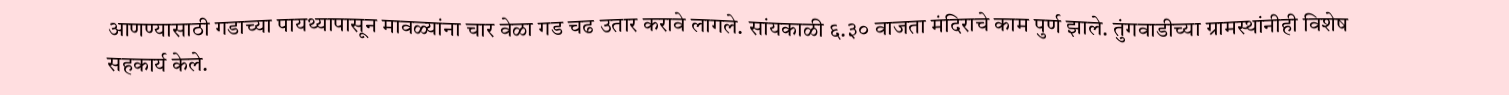आणण्यासाठी गडाच्या पायथ्यापासून मावळ्यांना चार वेळा गड चढ उतार करावे लागले. सांयकाळी ६.३० वाजता मंदिराचे काम पुर्ण झाले. तुंगवाडीच्या ग्रामस्थांनीही विशेष सहकार्य केले.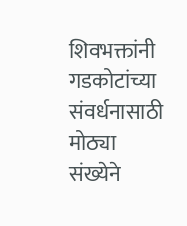शिवभक्तांनी गडकोटांच्या संवर्धनासाठी मोठ्या संख्येने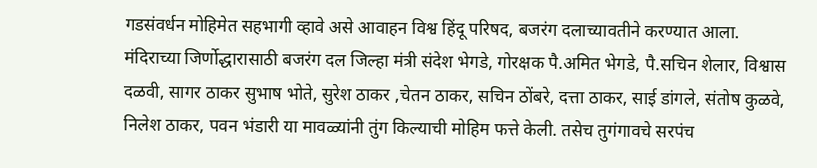गडसंवर्धन मोहिमेत सहभागी व्हावे असे आवाहन विश्व हिंदू परिषद, बजरंग दलाच्यावतीने करण्यात आला.
मंदिराच्या जिर्णोद्धारासाठी बजरंग दल जिल्हा मंत्री संदेश भेगडे, गोरक्षक पै.अमित भेगडे, पै.सचिन शेलार, विश्वास दळवी, सागर ठाकर सुभाष भोते, सुरेश ठाकर ,चेतन ठाकर, सचिन ठोंबरे, दत्ता ठाकर, साई डांगले, संतोष कुळवे, निलेश ठाकर, पवन भंडारी या मावळ्यांनी तुंग किल्याची मोहिम फत्ते केली. तसेच तुगंगावचे सरपंच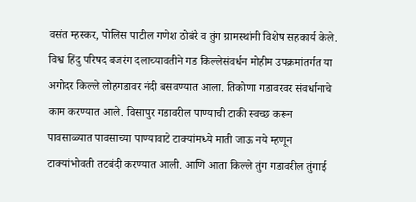वसंत म्हस्कर, पोलिस पाटील गणेश ठोबंरे व तुंग ग्रामस्थांनी विशेष सहकार्य केले.
विश्व हिंदु परिषद बजरंग दलाच्यावतीने गड किल्लेसंवर्धन मोहीम उपक्रमांतर्गत या अगोदर किल्ले लोहगडावर नंदी बसवण्यात आला. तिकोणा गडावरवर संवर्धानाचे काम करण्यात आले. विसापुर गडावरील पाण्याची टाकी स्वच्छ करून पावसाळ्यात पावसाच्या पाण्यावाटे टाक्यांमध्ये माती जाऊ नये म्हणून टाक्यांभोवती तटबंदी करण्यात आली. आणि आता किल्ले तुंग गडावरील तुंगाई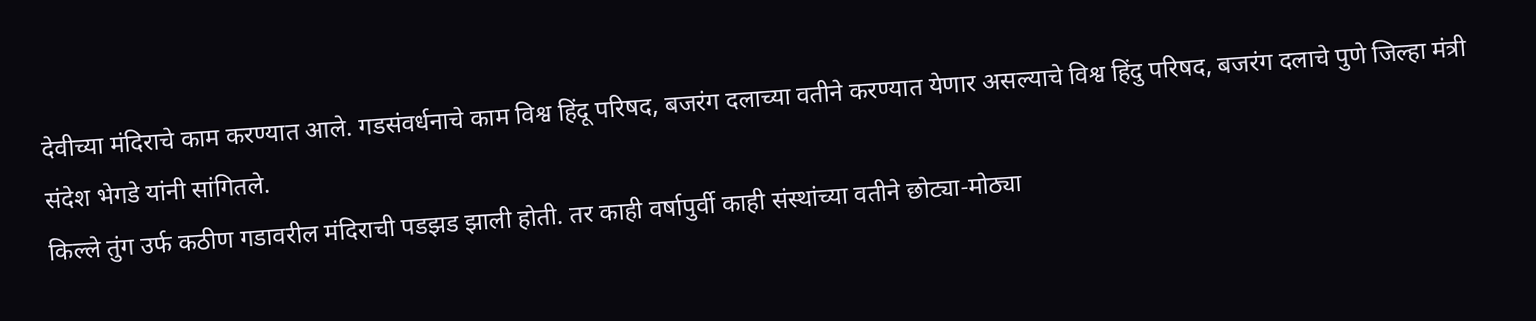देवीच्या मंदिराचे काम करण्यात आले. गडसंवर्धनाचे काम विश्व हिंदू परिषद, बजरंग दलाच्या वतीने करण्यात येणार असल्याचे विश्व हिंदु परिषद, बजरंग दलाचे पुणे जिल्हा मंत्री संदेश भेगडे यांनी सांगितले.
किल्ले तुंग उर्फ कठीण गडावरील मंदिराची पडझड झाली होती. तर काही वर्षापुर्वी काही संस्थांच्या वतीने छोट्या-मोठ्या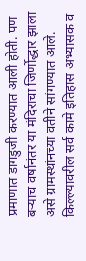प्रमाणात डागडुजी करण्यात आली होती. पण बऱ्याच वर्षानंतर या मंदिराचा जिर्णोद्धार झाला असे ग्रामस्थांनच्या वतीने सांगण्यात आले. किल्ल्यावरील सर्व कामे इतिहास अभ्यासक व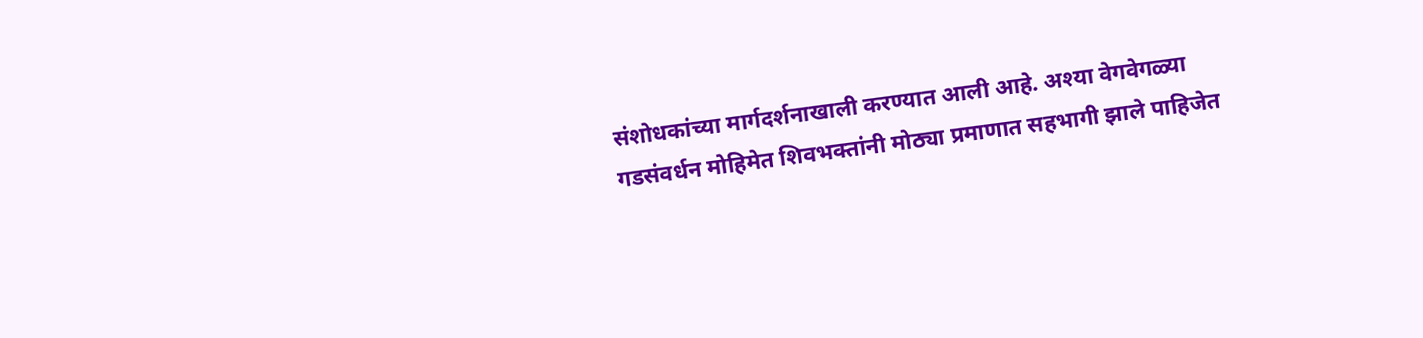संशोधकांच्या मार्गदर्शनाखाली करण्यात आली आहे. अश्या वेगवेगळ्या गडसंवर्धन मोहिमेत शिवभक्तांनी मोठ्या प्रमाणात सहभागी झाले पाहिजेत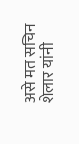असे मत सचिन शेलार यांनी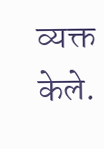व्यक्त केले.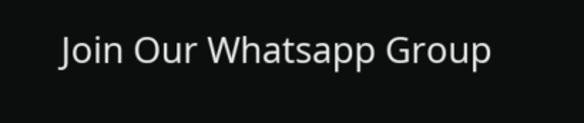Join Our Whatsapp Group